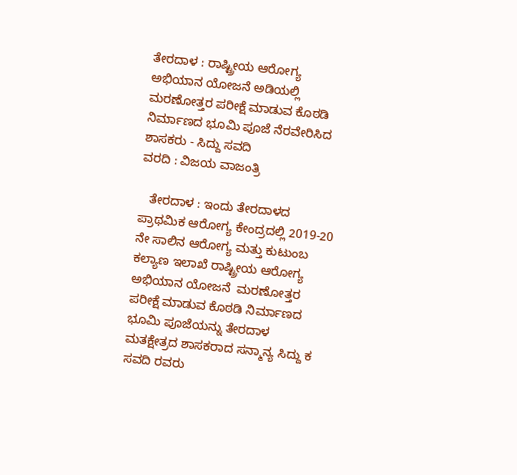ತೇರದಾಳ : ರಾಷ್ಟ್ರೀಯ ಆರೋಗ್ಯ ಅಭಿಯಾನ ಯೋಜನೆ ಅಡಿಯಲ್ಲಿ ಮರಣೋತ್ತರ ಪರೀಕ್ಷೆ ಮಾಡುವ ಕೊಠಡಿ ನಿರ್ಮಾಣದ ಭೂಮಿ ಪೂಜೆ ನೆರವೇರಿಸಿದ ಶಾಸಕರು - ಸಿದ್ದು ಸವದಿ
ವರದಿ : ವಿಜಯ ವಾಜಂತ್ರಿ

   ತೇರದಾಳ : ಇಂದು ತೇರದಾಳದ ಪ್ರಾಥಮಿಕ ಆರೋಗ್ಯ ಕೇಂದ್ರದಲ್ಲಿ 2019-20 ನೇ ಸಾಲಿನ ಆರೋಗ್ಯ ಮತ್ತು ಕುಟುಂಬ ಕಲ್ಯಾಣ ಇಲಾಖೆ ರಾಷ್ಟ್ರೀಯ ಆರೋಗ್ಯ ಅಭಿಯಾನ ಯೋಜನೆ  ಮರಣೋತ್ತರ ಪರೀಕ್ಷೆ ಮಾಡುವ ಕೊಠಡಿ ನಿರ್ಮಾಣದ ಭೂಮಿ ಪೂಜೆಯನ್ನು ತೇರದಾಳ ಮತಕ್ಷೇತ್ರದ ಶಾಸಕರಾದ ಸನ್ಮಾನ್ಯ ಸಿದ್ದು ಕ ಸವದಿ ರವರು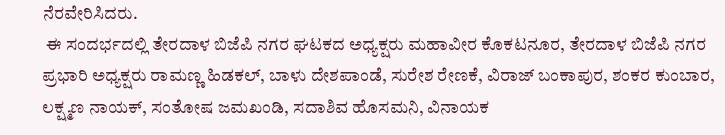ನೆರವೇರಿಸಿದರು.
 ಈ ಸಂದರ್ಭದಲ್ಲಿ ತೇರದಾಳ ಬಿಜೆಪಿ ನಗರ ಘಟಕದ ಅಧ್ಯಕ್ಷರು ಮಹಾವೀರ ಕೊಕಟನೂರ, ತೇರದಾಳ ಬಿಜೆಪಿ ನಗರ ಪ್ರಭಾರಿ ಅಧ್ಯಕ್ಷರು ರಾಮಣ್ಣ ಹಿಡಕಲ್, ಬಾಳು ದೇಶಪಾಂಡೆ, ಸುರೇಶ ರೇಣಕೆ, ವಿರಾಜ್ ಬಂಕಾಪುರ, ಶಂಕರ ಕುಂಬಾರ, ಲಕ್ಷ್ಮಣ ನಾಯಕ್, ಸಂತೋಷ ಜಮಖಂಡಿ, ಸದಾಶಿವ ಹೊಸಮನಿ, ವಿನಾಯಕ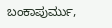ಬಂಕಾಪುರ್ಮು,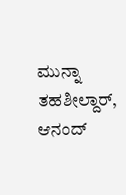ಮುನ್ನಾ ತಹಶೀಲ್ದಾರ್, ಆನಂದ್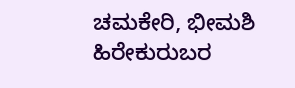ಚಮಕೇರಿ, ಭೀಮಶಿ ಹಿರೇಕುರುಬರ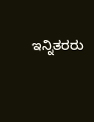ಇನ್ನಿತರರು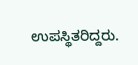ಉಪಸ್ಥಿತರಿದ್ದರು.